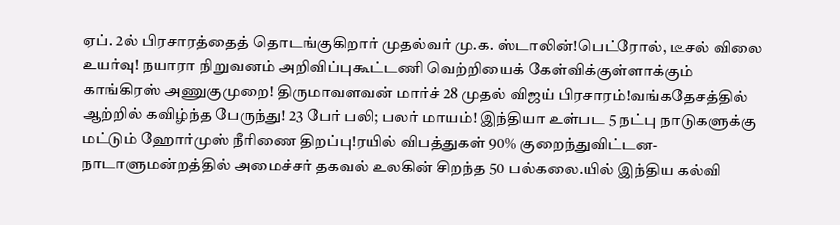ஏப். 2ல் பிரசாரத்தைத் தொடங்குகிறார் முதல்வர் மு.க. ஸ்டாலின்!பெட்ரோல், டீசல் விலை உயர்வு! நயாரா நிறுவனம் அறிவிப்புகூட்டணி வெற்றியைக் கேள்விக்குள்ளாக்கும் காங்கிரஸ் அணுகுமுறை! திருமாவளவன் மார்ச் 28 முதல் விஜய் பிரசாரம்!வங்கதேசத்தில் ஆற்றில் கவிழ்ந்த பேருந்து! 23 பேர் பலி; பலர் மாயம்! இந்தியா உள்பட 5 நட்பு நாடுகளுக்கு மட்டும் ஹோர்முஸ் நீரிணை திறப்பு!ரயில் விபத்துகள் 90% குறைந்துவிட்டன- நாடாளுமன்றத்தில் அமைச்சர் தகவல் உலகின் சிறந்த 50 பல்கலை.யில் இந்திய கல்வி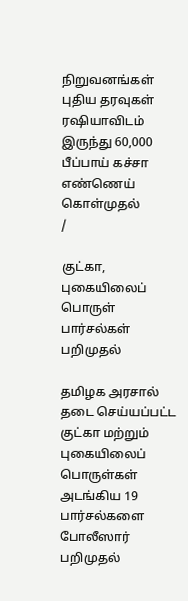நிறுவனங்கள் புதிய தரவுகள் ரஷியாவிடம் இருந்து 60,000 பீப்பாய் கச்சா எண்ணெய் கொள்முதல்
/

குட்கா, புகையிலைப் பொருள் பார்சல்கள் பறிமுதல்

தமிழக அரசால் தடை செய்யப்பட்ட குட்கா மற்றும் புகையிலைப் பொருள்கள் அடங்கிய 19 பார்சல்களை போலீஸார் பறிமுதல்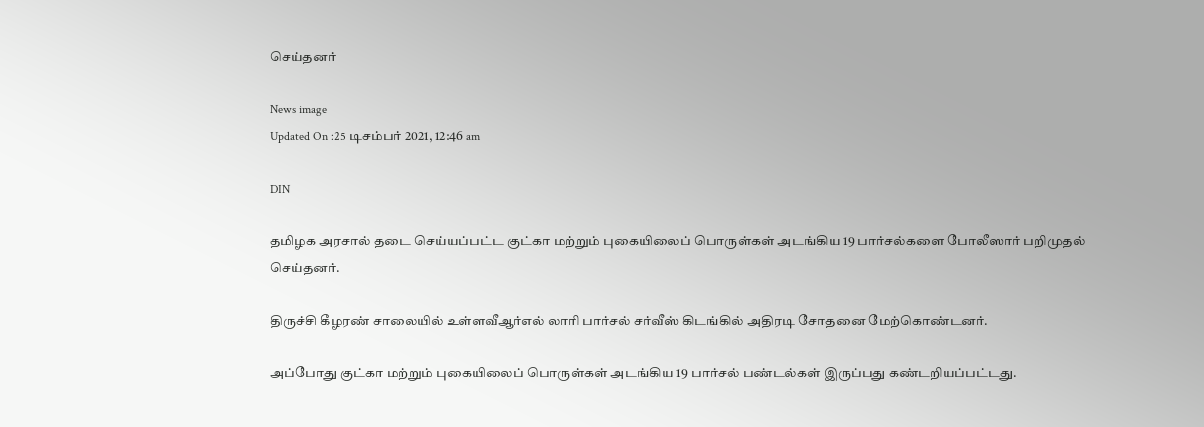செய்தனர்

News image
Updated On :25 டிசம்பர் 2021, 12:46 am

DIN

தமிழக அரசால் தடை செய்யப்பட்ட குட்கா மற்றும் புகையிலைப் பொருள்கள் அடங்கிய 19 பார்சல்களை போலீஸார் பறிமுதல் செய்தனர்.

திருச்சி கீழரண் சாலையில் உள்ளவீஆர்எல் லாரி பார்சல் சர்வீஸ் கிடங்கில் அதிரடி சோதனை மேற்கொண்டனர்.

அப்போது குட்கா மற்றும் புகையிலைப் பொருள்கள் அடங்கிய 19 பார்சல் பண்டல்கள் இருப்பது கண்டறியப்பட்டது.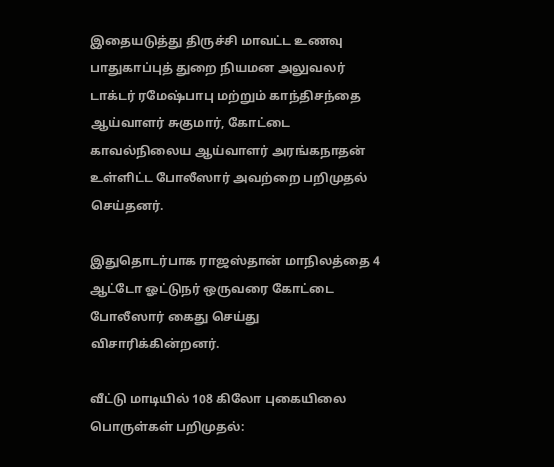இதையடுத்து திருச்சி மாவட்ட உணவு பாதுகாப்புத் துறை நியமன அலுவலர் டாக்டர் ரமேஷ்பாபு மற்றும் காந்திசந்தை ஆய்வாளர் சுகுமார், கோட்டை காவல்நிலைய ஆய்வாளர் அரங்கநாதன் உள்ளிட்ட போலீஸார் அவற்றை பறிமுதல் செய்தனர்.

இதுதொடர்பாக ராஜஸ்தான் மாநிலத்தை 4 ஆட்டோ ஓட்டுநர் ஒருவரை கோட்டை போலீஸார் கைது செய்து விசாரிக்கின்றனர்.

வீட்டு மாடியில் 108 கிலோ புகையிலை பொருள்கள் பறிமுதல்: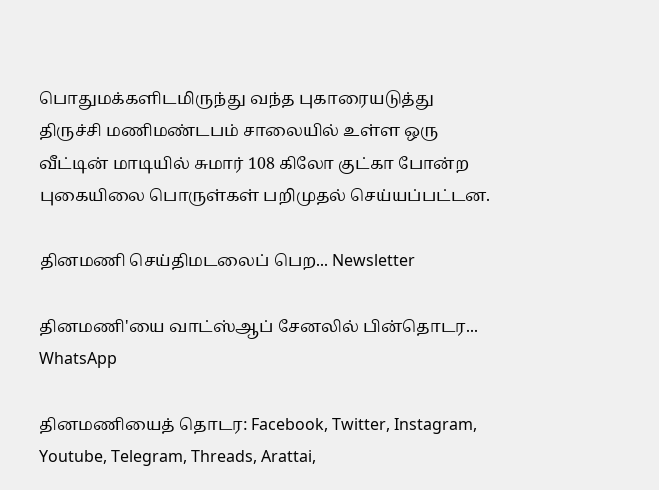பொதுமக்களிடமிருந்து வந்த புகாரையடுத்து திருச்சி மணிமண்டபம் சாலையில் உள்ள ஒரு வீட்டின் மாடியில் சுமார் 108 கிலோ குட்கா போன்ற புகையிலை பொருள்கள் பறிமுதல் செய்யப்பட்டன.

தினமணி செய்திமடலைப் பெற... Newsletter

தினமணி'யை வாட்ஸ்ஆப் சேனலில் பின்தொடர... WhatsApp

தினமணியைத் தொடர: Facebook, Twitter, Instagram, Youtube, Telegram, Threads, Arattai,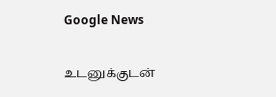Google News

உடனுக்குடன்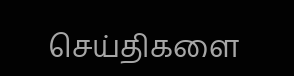செய்திகளை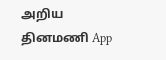அறிய தினமணி App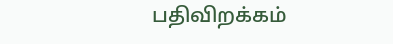பதிவிறக்கம்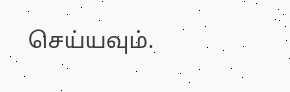செய்யவும்.